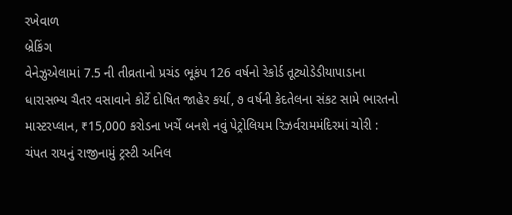રખેવાળ
બ્રેકિંગ
વેનેઝુએલામાં 7.5 ની તીવ્રતાનો પ્રચંડ ભૂકંપ 126 વર્ષનો રેકોર્ડ તૂટ્યોડેડીયાપાડાના ધારાસભ્ય ચૈતર વસાવાને કોર્ટે દોષિત જાહેર કર્યા, ૭ વર્ષની કેદતેલના સંકટ સામે ભારતનો માસ્ટરપ્લાન, ₹15,000 કરોડના ખર્ચે બનશે નવું પેટ્રોલિયમ રિઝર્વરામમંદિરમાં ચોરી : ચંપત રાયનું રાજીનામું ટ્રસ્ટી અનિલ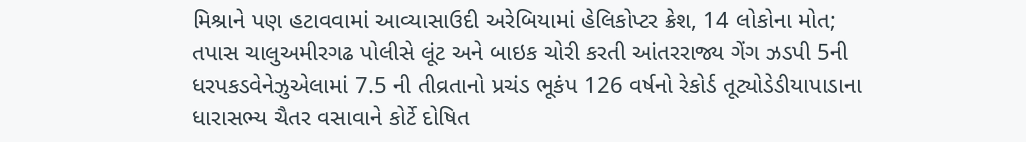મિશ્રાને પણ હટાવવામાં આવ્યાસાઉદી અરેબિયામાં હેલિકોપ્ટર ક્રેશ, 14 લોકોના મોત; તપાસ ચાલુઅમીરગઢ પોલીસે લૂંટ અને બાઇક ચોરી કરતી આંતરરાજ્ય ગેંગ ઝડપી 5ની ધરપકડવેનેઝુએલામાં 7.5 ની તીવ્રતાનો પ્રચંડ ભૂકંપ 126 વર્ષનો રેકોર્ડ તૂટ્યોડેડીયાપાડાના ધારાસભ્ય ચૈતર વસાવાને કોર્ટે દોષિત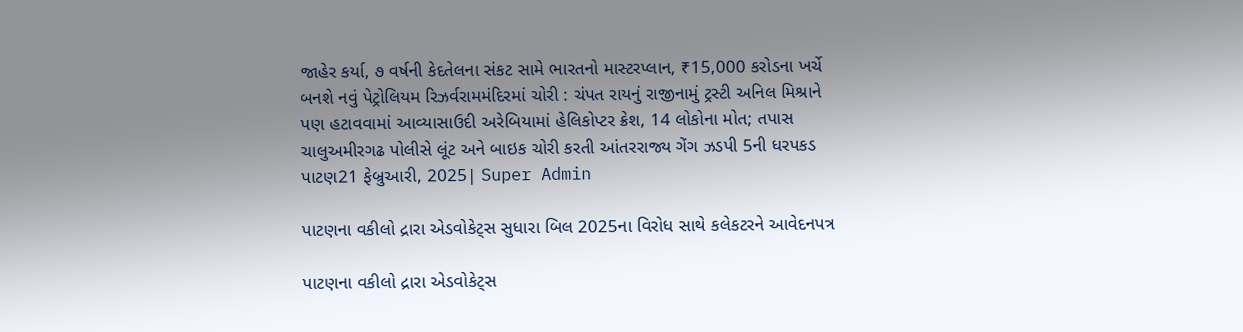જાહેર કર્યા, ૭ વર્ષની કેદતેલના સંકટ સામે ભારતનો માસ્ટરપ્લાન, ₹15,000 કરોડના ખર્ચે બનશે નવું પેટ્રોલિયમ રિઝર્વરામમંદિરમાં ચોરી : ચંપત રાયનું રાજીનામું ટ્રસ્ટી અનિલ મિશ્રાને પણ હટાવવામાં આવ્યાસાઉદી અરેબિયામાં હેલિકોપ્ટર ક્રેશ, 14 લોકોના મોત; તપાસ ચાલુઅમીરગઢ પોલીસે લૂંટ અને બાઇક ચોરી કરતી આંતરરાજ્ય ગેંગ ઝડપી 5ની ધરપકડ
પાટણ21 ફેબ્રુઆરી, 2025| Super Admin

પાટણના વકીલો દ્રારા એડવોકેટ્સ સુધારા બિલ 2025ના વિરોધ સાથે કલેકટરને આવેદનપત્ર

પાટણના વકીલો દ્રારા એડવોકેટ્સ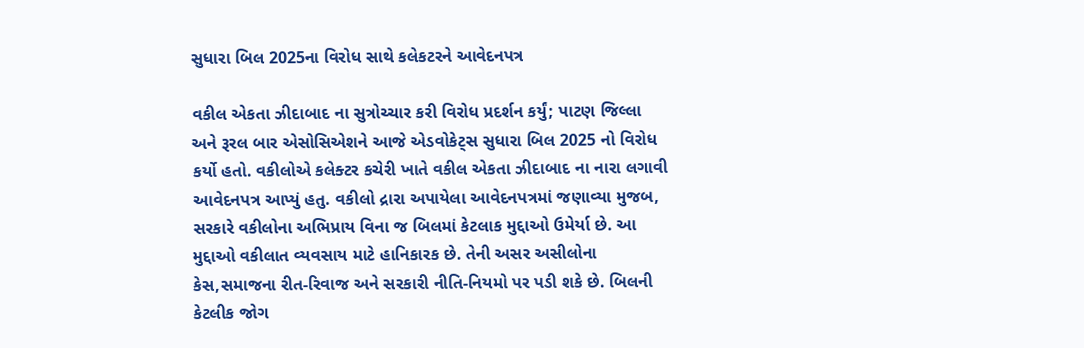સુધારા બિલ 2025ના વિરોધ સાથે કલેકટરને આવેદનપત્ર

વકીલ એકતા ઝીદાબાદ ના સુત્રોચ્ચાર કરી વિરોધ પ્રદર્શન કર્યું; પાટણ જિલ્લા અને રૂરલ બાર એસોસિએશને આજે એડવોકેટ્સ સુધારા બિલ 2025 નો વિરોધ કર્યો હતો. વકીલોએ કલેક્ટર કચેરી ખાતે વકીલ એકતા ઝીદાબાદ ના નારા લગાવી આવેદનપત્ર આપ્યું હતુ. વકીલો દ્રારા અપાયેલા આવેદનપત્રમાં જણાવ્યા મુજબ, સરકારે વકીલોના અભિપ્રાય વિના જ બિલમાં કેટલાક મુદ્દાઓ ઉમેર્યા છે. આ મુદ્દાઓ વકીલાત વ્યવસાય માટે હાનિકારક છે. તેની અસર અસીલોના કેસ,સમાજના રીત-રિવાજ અને સરકારી નીતિ-નિયમો પર પડી શકે છે. બિલની કેટલીક જોગ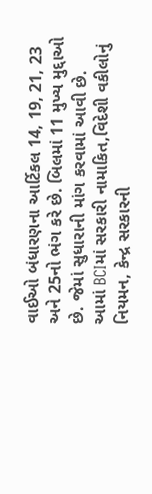વાઈઓ બંધારણના આર્ટિકલ 14, 19, 21, 23 અને 25નો ભંગ કરે છે. બિલમાં 11 મુખ્ય મુદ્દાઓ છે. જેમાં સુધારાની માંગ કરવામાં આવી છે. આમાં BCIમાં સરકારી નામાકિત,વિદેશી વકીલોનું નિયમન, કેન્દ્ર સરકારની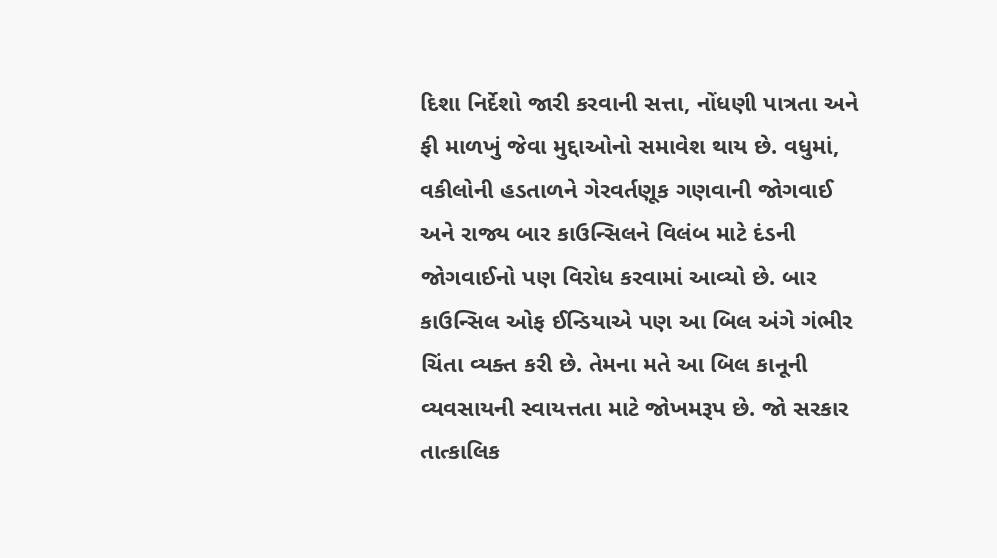દિશા નિર્દેશો જારી કરવાની સત્તા, નોંધણી પાત્રતા અને ફી માળખું જેવા મુદ્દાઓનો સમાવેશ થાય છે. વધુમાં, વકીલોની હડતાળને ગેરવર્તણૂક ગણવાની જોગવાઈ અને રાજ્ય બાર કાઉન્સિલને વિલંબ માટે દંડની જોગવાઈનો પણ વિરોધ કરવામાં આવ્યો છે. બાર કાઉન્સિલ ઓફ ઈન્ડિયાએ પણ આ બિલ અંગે ગંભીર ચિંતા વ્યક્ત કરી છે. તેમના મતે આ બિલ કાનૂની વ્યવસાયની સ્વાયત્તતા માટે જોખમરૂપ છે. જો સરકાર તાત્કાલિક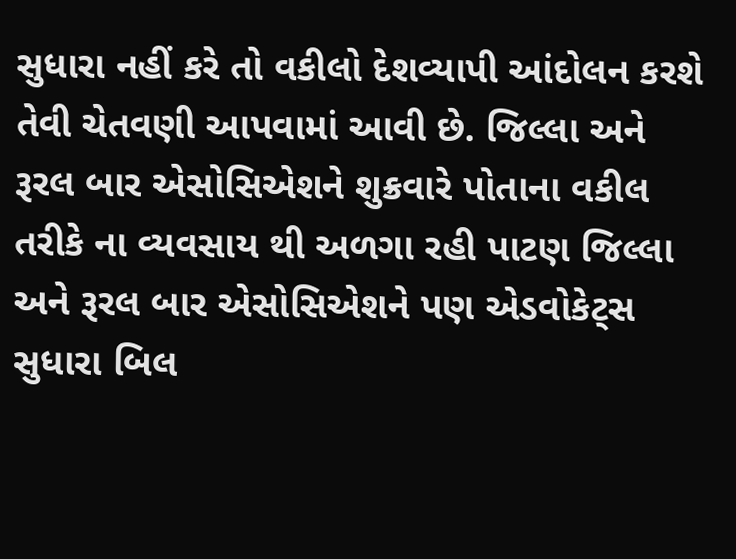સુધારા નહીં કરે તો વકીલો દેશવ્યાપી આંદોલન કરશે તેવી ચેતવણી આપવામાં આવી છે. જિલ્લા અને રૂરલ બાર એસોસિએશને શુક્રવારે પોતાના વકીલ તરીકે ના વ્યવસાય થી અળગા રહી પાટણ જિલ્લા અને રૂરલ બાર એસોસિએશને પણ એડવોકેટ્સ સુધારા બિલ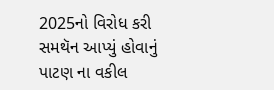2025નો વિરોધ કરી સમથૅન આપ્યું હોવાનું પાટણ ના વકીલ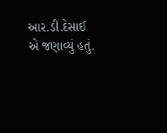આર.ડી.દેસાઈ એ જણાવ્યું હતું.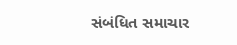સંબંધિત સમાચાર